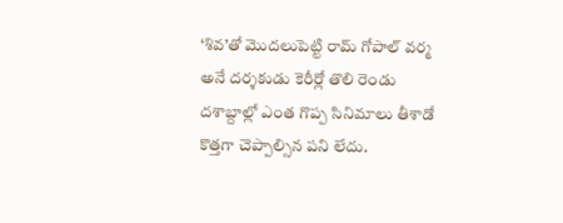‘శివ’తో మొదలుపెట్టి రామ్ గోపాల్ వర్మ అనే దర్శకుడు కెరీర్లో తొలి రెండు దశాబ్దాల్లో ఎంత గొప్ప సినిమాలు తీశాడో కొత్తగా చెప్పాల్సిన పని లేదు.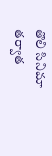తొలి సినిమా తర్వాత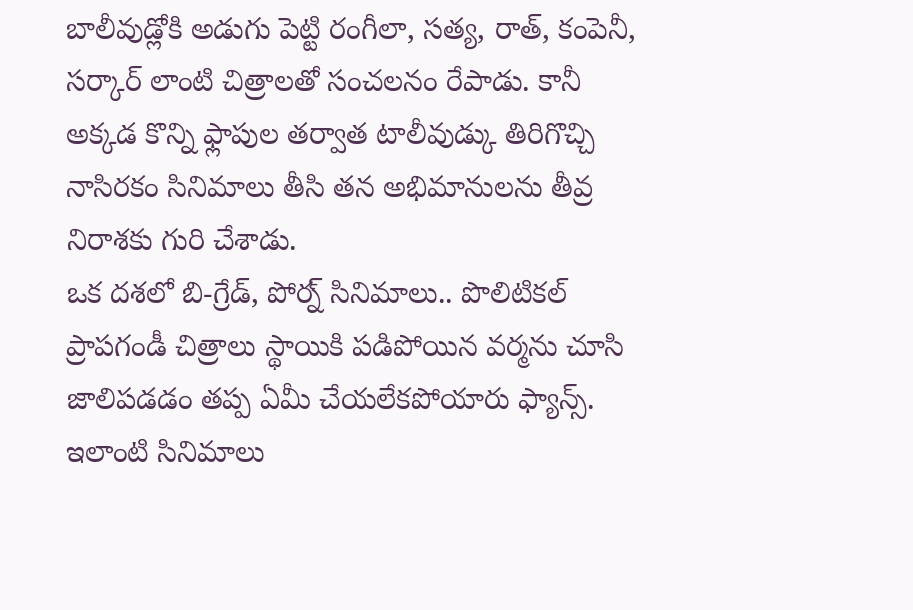బాలీవుడ్లోకి అడుగు పెట్టి రంగీలా, సత్య, రాత్, కంపెనీ, సర్కార్ లాంటి చిత్రాలతో సంచలనం రేపాడు. కానీ అక్కడ కొన్ని ఫ్లాపుల తర్వాత టాలీవుడ్కు తిరిగొచ్చి నాసిరకం సినిమాలు తీసి తన అభిమానులను తీవ్ర నిరాశకు గురి చేశాడు.
ఒక దశలో బి-గ్రేడ్, పోర్న్ సినిమాలు.. పొలిటికల్ ప్రాపగండీ చిత్రాలు స్థాయికి పడిపోయిన వర్మను చూసి జాలిపడడం తప్ప ఏమీ చేయలేకపోయారు ఫ్యాన్స్. ఇలాంటి సినిమాలు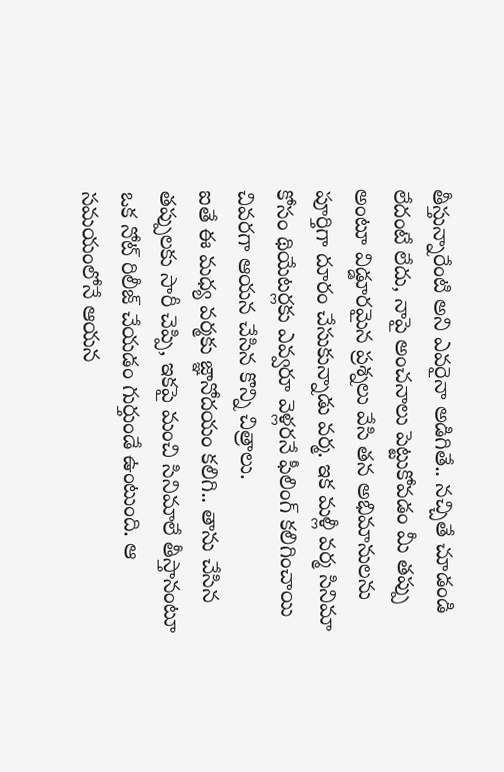తీస్తున్నారేంటి అని ఎవరైనా అడిగితే.. నచ్చితే చూడండి లేదంటే లేదు, నాపై అంచనాలు పెట్టుకోవడం మీ తప్పు అంటూ విడ్డూరమైన ప్రశ్నలు వేసి తన అభిమానులను పూర్తిగా దూరం చేసుకున్నాడు వర్మ. ఇక మళ్లీ వర్మ సినిమా కోసం థియేటర్లకు ఎవ్వరూ వెళ్లరనే ఫీలింగ్ కలిగించాయి చివరగా ఆయన చేసిన కొన్ని చిత్రాలు.
ఐతే ఈ మధ్య వర్మకు జ్ఞానోదయం కలిగి.. తాను చేసిన తప్పులకు సారీ చెప్పి, ఇకపై మంచి సినిమాలే తీస్తానంటూ ఒక నోట్ రిలీజ్ చేయడం గుర్తుండే ఉంటుంది. ఆ సమయంలోనే ఆయన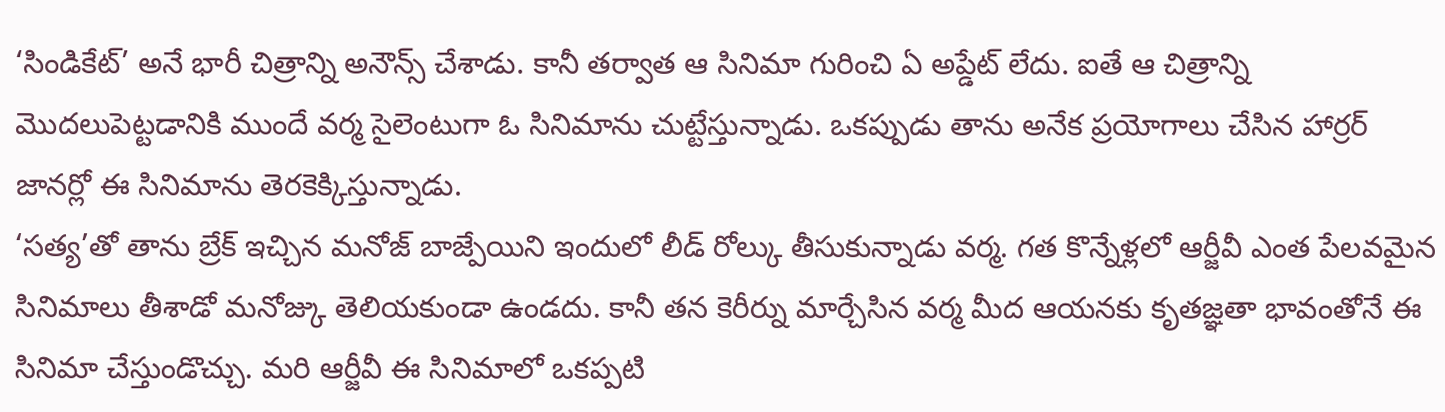‘సిండికేట్’ అనే భారీ చిత్రాన్ని అనౌన్స్ చేశాడు. కానీ తర్వాత ఆ సినిమా గురించి ఏ అప్డేట్ లేదు. ఐతే ఆ చిత్రాన్ని మొదలుపెట్టడానికి ముందే వర్మ సైలెంటుగా ఓ సినిమాను చుట్టేస్తున్నాడు. ఒకప్పుడు తాను అనేక ప్రయోగాలు చేసిన హార్రర్ జానర్లో ఈ సినిమాను తెరకెక్కిస్తున్నాడు.
‘సత్య’తో తాను బ్రేక్ ఇచ్చిన మనోజ్ బాజ్పేయిని ఇందులో లీడ్ రోల్కు తీసుకున్నాడు వర్మ. గత కొన్నేళ్లలో ఆర్జీవీ ఎంత పేలవమైన సినిమాలు తీశాడో మనోజ్కు తెలియకుండా ఉండదు. కానీ తన కెరీర్ను మార్చేసిన వర్మ మీద ఆయనకు కృతజ్ఞతా భావంతోనే ఈ సినిమా చేస్తుండొచ్చు. మరి ఆర్జీవీ ఈ సినిమాలో ఒకప్పటి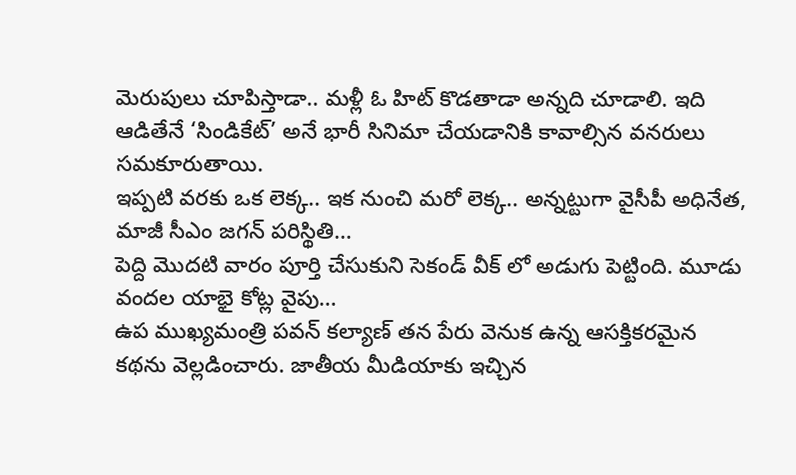మెరుపులు చూపిస్తాడా.. మళ్లీ ఓ హిట్ కొడతాడా అన్నది చూడాలి. ఇది ఆడితేనే ‘సిండికేట్’ అనే భారీ సినిమా చేయడానికి కావాల్సిన వనరులు సమకూరుతాయి.
ఇప్పటి వరకు ఒక లెక్క.. ఇక నుంచి మరో లెక్క.. అన్నట్టుగా వైసీపీ అధినేత, మాజీ సీఎం జగన్ పరిస్థితి…
పెద్ది మొదటి వారం పూర్తి చేసుకుని సెకండ్ వీక్ లో అడుగు పెట్టింది. మూడు వందల యాభై కోట్ల వైపు…
ఉప ముఖ్యమంత్రి పవన్ కల్యాణ్ తన పేరు వెనుక ఉన్న ఆసక్తికరమైన కథను వెల్లడించారు. జాతీయ మీడియాకు ఇచ్చిన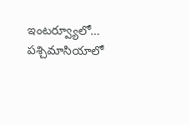ఇంటర్వ్యూలో…
పశ్చిమాసియాలో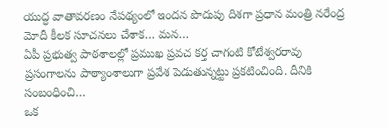యుద్ధ వాతావరణం నేపథ్యంలో ఇందన పొదుపు దిశగా ప్రధాన మంత్రి నరేంద్ర మోదీ కీలక సూచనలు చేశాక… మన…
ఏపీ ప్రభుత్వ పాఠశాలల్లో ప్రముఖ ప్రవచ కర్త చాగంటి కోటేశ్వరరావు ప్రసంగాలను పాఠ్యాంశాలుగా ప్రవేశ పెడుతున్నట్టు ప్రకటించింది. దీనికి సంబంధించి…
ఒక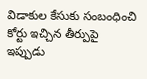విడాకుల కేసుకు సంబంధించి కోర్టు ఇచ్చిన తీర్పుపై ఇప్పుడు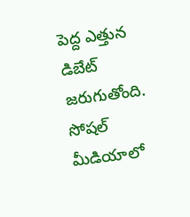పెద్ద ఎత్తున డిబేట్ జరుగుతోంది. సోషల్ మీడియాలో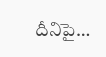దీనిపై…